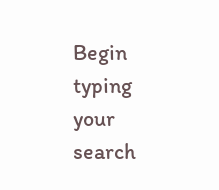Begin typing your search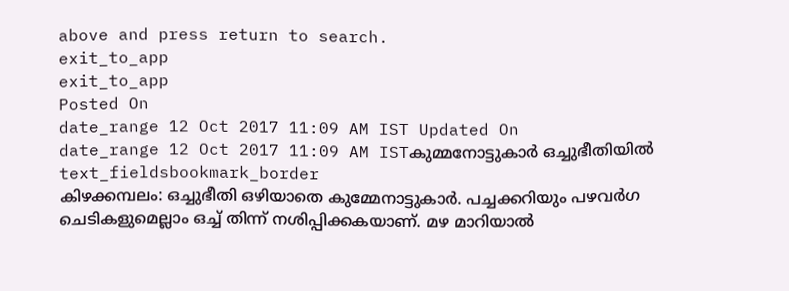above and press return to search.
exit_to_app
exit_to_app
Posted On
date_range 12 Oct 2017 11:09 AM IST Updated On
date_range 12 Oct 2017 11:09 AM ISTകുമ്മനോട്ടുകാർ ഒച്ചുഭീതിയിൽ
text_fieldsbookmark_border
കിഴക്കമ്പലം: ഒച്ചുഭീതി ഒഴിയാതെ കുമ്മേനാട്ടുകാർ. പച്ചക്കറിയും പഴവർഗ ചെടികളുമെല്ലാം ഒച്ച് തിന്ന് നശിപ്പിക്കകയാണ്. മഴ മാറിയാൽ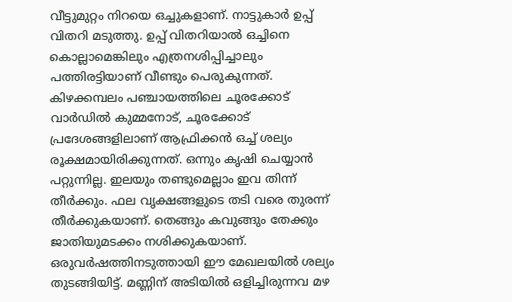വീട്ടുമുറ്റം നിറയെ ഒച്ചുകളാണ്. നാട്ടുകാർ ഉപ്പ് വിതറി മടുത്തു. ഉപ്പ് വിതറിയാൽ ഒച്ചിനെ കൊല്ലാമെങ്കിലും എത്രനശിപ്പിച്ചാലും പത്തിരട്ടിയാണ് വീണ്ടും പെരുകുന്നത്. കിഴക്കമ്പലം പഞ്ചായത്തിലെ ചൂരക്കോട് വാർഡിൽ കുമ്മനോട്, ചൂരക്കോട് പ്രദേശങ്ങളിലാണ് ആഫ്രിക്കൻ ഒച്ച് ശല്യം രൂക്ഷമായിരിക്കുന്നത്. ഒന്നും കൃഷി ചെയ്യാൻ പറ്റുന്നില്ല. ഇലയും തണ്ടുമെല്ലാം ഇവ തിന്ന് തീർക്കും. ഫല വൃക്ഷങ്ങളുടെ തടി വരെ തുരന്ന് തീർക്കുകയാണ്. തെങ്ങും കവുങ്ങും തേക്കും ജാതിയുമടക്കം നശിക്കുകയാണ്. ഒരുവർഷത്തിനടുത്തായി ഈ മേഖലയിൽ ശല്യം തുടങ്ങിയിട്ട്. മണ്ണിന് അടിയിൽ ഒളിച്ചിരുന്നവ മഴ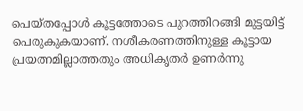പെയ്തപ്പോൾ കൂട്ടത്തോടെ പുറത്തിറങ്ങി മുട്ടയിട്ട് പെരുകുകയാണ്. നശീകരണത്തിനുള്ള കൂട്ടായ പ്രയത്നമില്ലാത്തതും അധികൃതർ ഉണർന്നു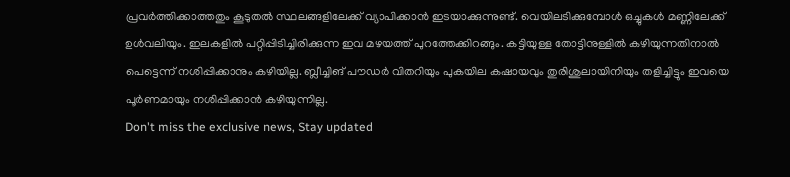പ്രവർത്തിക്കാത്തതും കൂടുതൽ സ്ഥലങ്ങളിലേക്ക് വ്യാപിക്കാൻ ഇടയാക്കുന്നുണ്ട്. വെയിലടിക്കുമ്പോൾ ഒച്ചുകൾ മണ്ണിലേക്ക് ഉൾവലിയും. ഇലകളിൽ പറ്റിപ്പിടിച്ചിരിക്കുന്ന ഇവ മഴയത്ത് പുറത്തേക്കിറങ്ങും. കട്ടിയുള്ള തോട്ടിനുള്ളിൽ കഴിയുന്നതിനാൽ പെട്ടെന്ന് നശിപ്പിക്കാനും കഴിയില്ല. ബ്ലീച്ചിങ് പൗഡർ വിതറിയും പുകയില കഷായവും തുരിശുലായിനിയും തളിച്ചിട്ടും ഇവയെ പൂർണമായും നശിപ്പിക്കാൻ കഴിയുന്നില്ല.
Don't miss the exclusive news, Stay updated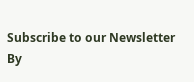Subscribe to our Newsletter
By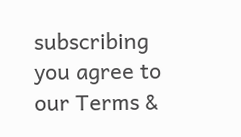subscribing you agree to our Terms &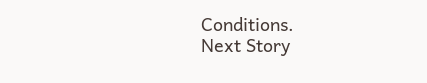Conditions.
Next Story